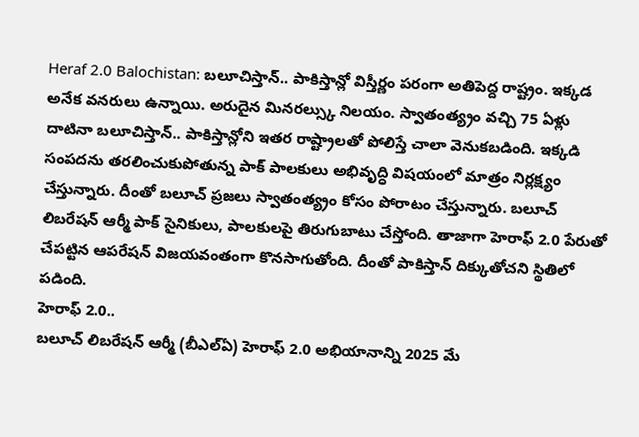Heraf 2.0 Balochistan: బలూచిస్తాన్.. పాకిస్తాన్లో విస్తీర్ణం పరంగా అతిపెద్ద రాష్ట్రం. ఇక్కడ అనేక వనరులు ఉన్నాయి. అరుదైన మినరల్స్కు నిలయం. స్వాతంత్య్రం వచ్చి 75 ఏళ్లు దాటినా బలూచిస్తాన్.. పాకిస్తాన్లోని ఇతర రాష్ట్రాలతో పోలిస్తే చాలా వెనుకబడింది. ఇక్కడి సంపదను తరలించుకుపోతున్న పాక్ పాలకులు అభివృద్ధి విషయంలో మాత్రం నిర్లక్ష్యం చేస్తున్నారు. దీంతో బలూచ్ ప్రజలు స్వాతంత్య్రం కోసం పోరాటం చేస్తున్నారు. బలూచ్ లిబరేషన్ ఆర్మీ పాక్ సైనికులు, పాలకులపై తిరుగుబాటు చేస్తోంది. తాజాగా హెరాఫ్ 2.0 పేరుతో చేపట్టిన ఆపరేషన్ విజయవంతంగా కొనసాగుతోంది. దీంతో పాకిస్తాన్ దిక్కుతోచని స్థితిలో పడింది.
హెరాఫ్ 2.0..
బలూచ్ లిబరేషన్ ఆర్మీ (బీఎల్ఏ) హెరాఫ్ 2.0 అభియానాన్ని 2025 మే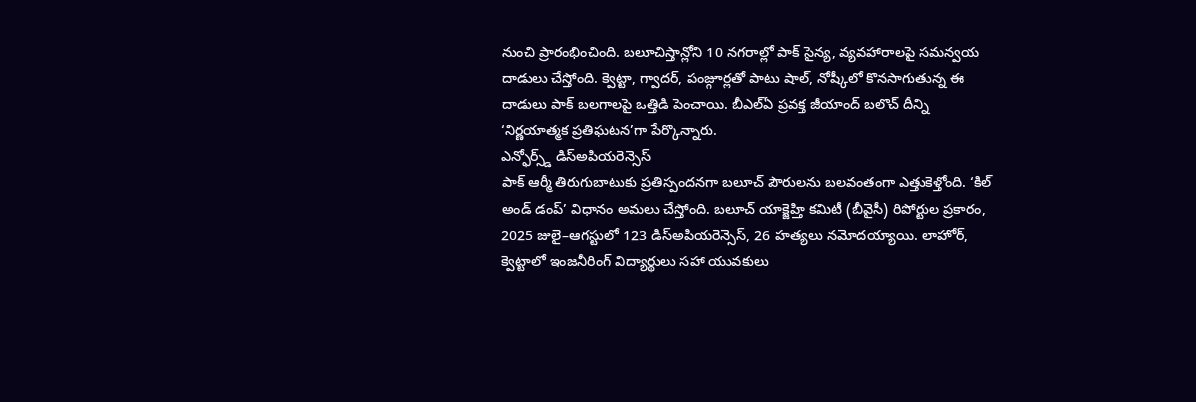నుంచి ప్రారంభించింది. బలూచిస్తాన్లోని 10 నగరాల్లో పాక్ సైన్య, వ్యవహారాలపై సమన్వయ దాడులు చేస్తోంది. క్వెట్టా, గ్వాదర్, పంజ్గూర్లతో పాటు షాల్, నోష్కీలో కొనసాగుతున్న ఈ దాడులు పాక్ బలగాలపై ఒత్తిడి పెంచాయి. బీఎల్ఏ ప్రవక్త జీయాంద్ బలొచ్ దీన్ని ‘నిర్ణయాత్మక ప్రతిఘటన’గా పేర్కొన్నారు.
ఎన్ఫోర్స్డ్ డిస్అపియరెన్సెస్
పాక్ ఆర్మీ తిరుగుబాటుకు ప్రతిస్పందనగా బలూచ్ పౌరులను బలవంతంగా ఎత్తుకెళ్తోంది. ‘కిల్ అండ్ డంప్’ విధానం అమలు చేస్తోంది. బలూచ్ యాక్జెహ్తి కమిటీ (బీవైసీ) రిపోర్టుల ప్రకారం, 2025 జులై–ఆగస్టులో 123 డిస్అపియరెన్సెస్, 26 హత్యలు నమోదయ్యాయి. లాహోర్, క్వెట్టాలో ఇంజనీరింగ్ విద్యార్థులు సహా యువకులు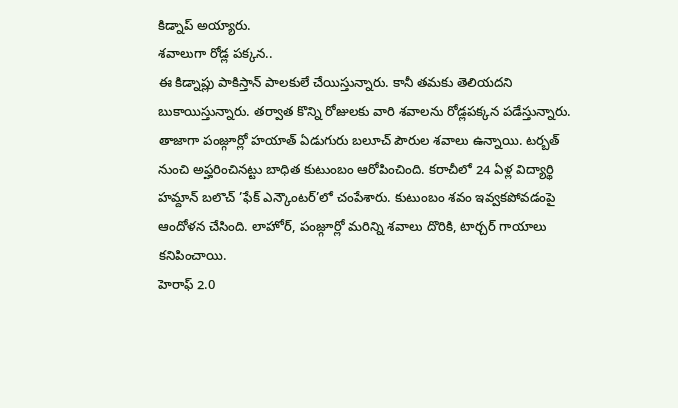కిడ్నాప్ అయ్యారు.
శవాలుగా రోడ్ల పక్కన..
ఈ కిడ్నాప్లు పాకిస్తాన్ పాలకులే చేయిస్తున్నారు. కానీ తమకు తెలియదని బుకాయిస్తున్నారు. తర్వాత కొన్ని రోజులకు వారి శవాలను రోడ్లపక్కన పడేస్తున్నారు. తాజాగా పంజ్గూర్లో హయాత్ ఏడుగురు బలూచ్ పౌరుల శవాలు ఉన్నాయి. టర్బత్ నుంచి అప్హరించినట్టు బాధిత కుటుంబం ఆరోపించింది. కరాచీలో 24 ఏళ్ల విద్యార్థి హమ్దాన్ బలొచ్ ’ఫేక్ ఎన్కౌంటర్’లో చంపేశారు. కుటుంబం శవం ఇవ్వకపోవడంపై ఆందోళన చేసింది. లాహోర్, పంజ్గూర్లో మరిన్ని శవాలు దొరికి, టార్చర్ గాయాలు కనిపించాయి.
హెరాఫ్ 2.0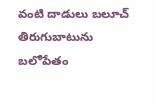వంటి దాడులు బలూచ్ తిరుగుబాటును బలోపేతం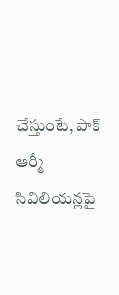చేస్తుంటే, పాక్ ఆర్మీ సివిలియన్లపై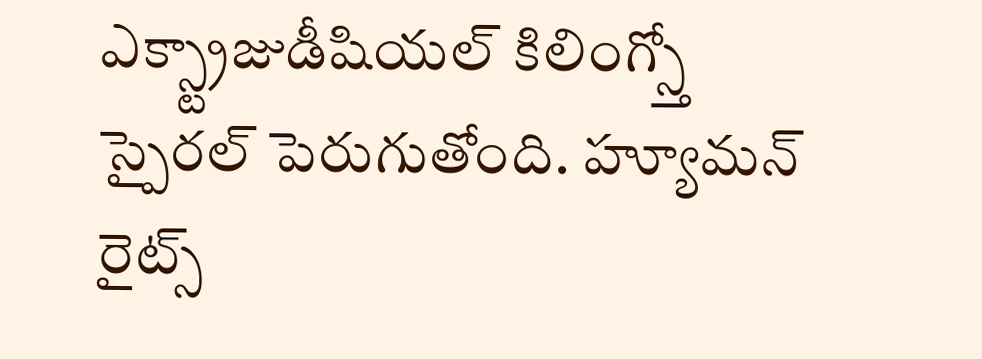ఎక్స్ట్రాజుడీషియల్ కిలింగ్స్తో స్పైరల్ పెరుగుతోంది. హ్యూమన్ రైట్స్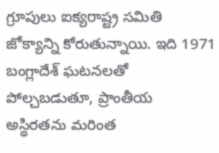గ్రూపులు ఐక్యరాష్ట్ర సమితి జోక్యాన్ని కోరుతున్నాయి. ఇది 1971 బంగ్లాదేశ్ ఘటనలతో పోల్చబడుతూ, ప్రాంతీయ అస్థిరతను మరింత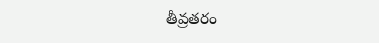తీవ్రతరం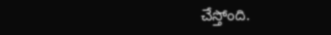చేస్తోంది.